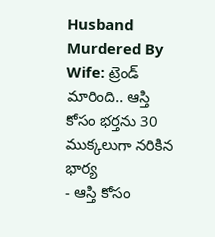Husband Murdered By Wife: ట్రెండ్ మారింది.. ఆస్తి కోసం భర్తను 30 ముక్కలుగా నరికిన భార్య
- ఆస్తి కోసం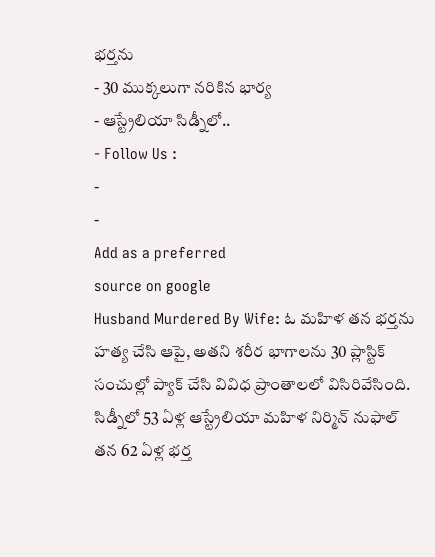భర్తను
- 30 ముక్కలుగా నరికిన భార్య
- ఆస్ట్రేలియా సిడ్నీలో..
- Follow Us :
-
-
Add as a preferred
source on google
Husband Murdered By Wife: ఓ మహిళ తన భర్తను హత్య చేసి ఆపై, అతని శరీర భాగాలను 30 ప్లాస్టిక్ సంచుల్లో ప్యాక్ చేసి వివిధ ప్రాంతాలలో విసిరివేసింది. సిడ్నీలో 53 ఏళ్ల ఆస్ట్రేలియా మహిళ నిర్మిన్ నుఫాల్ తన 62 ఏళ్ల భర్త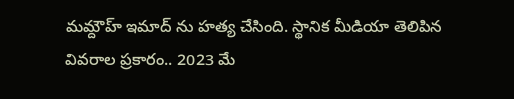మమ్దౌహ్ ఇమాద్ ను హత్య చేసింది. స్థానిక మీడియా తెలిపిన వివరాల ప్రకారం.. 2023 మే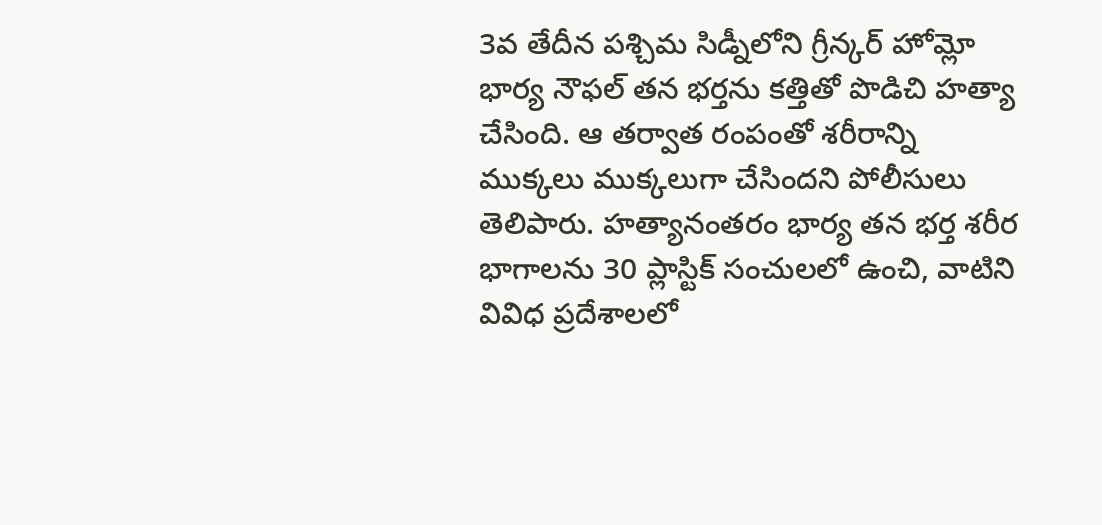3వ తేదీన పశ్చిమ సిడ్నీలోని గ్రీన్కర్ హోమ్లో భార్య నౌఫల్ తన భర్తను కత్తితో పొడిచి హత్యా చేసింది. ఆ తర్వాత రంపంతో శరీరాన్ని ముక్కలు ముక్కలుగా చేసిందని పోలీసులు తెలిపారు. హత్యానంతరం భార్య తన భర్త శరీర భాగాలను 30 ప్లాస్టిక్ సంచులలో ఉంచి, వాటిని వివిధ ప్రదేశాలలో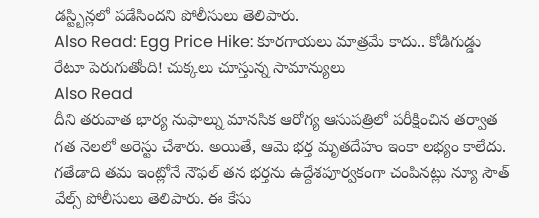డస్ట్బిన్లలో పడేసిందని పోలీసులు తెలిపారు.
Also Read: Egg Price Hike: కూరగాయలు మాత్రమే కాదు.. కోడిగుడ్డు రేటూ పెరుగుతోంది! చుక్కలు చూస్తున్న సామాన్యులు
Also Read
దీని తరువాత భార్య నుఫాల్ను మానసిక ఆరోగ్య ఆసుపత్రిలో పరీక్షించిన తర్వాత గత నెలలో అరెస్టు చేశారు. అయితే, ఆమె భర్త మృతదేహం ఇంకా లభ్యం కాలేదు. గతేడాది తమ ఇంట్లోనే నౌఫల్ తన భర్తను ఉద్దేశపూర్వకంగా చంపినట్లు న్యూ సౌత్ వేల్స్ పోలీసులు తెలిపారు. ఈ కేసు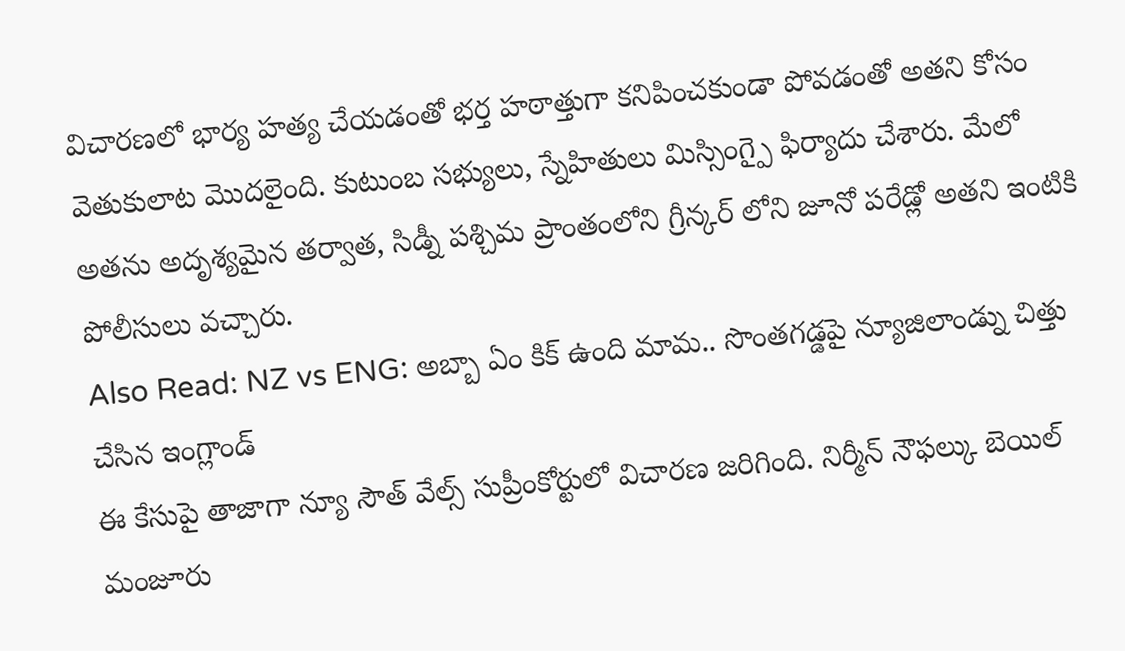విచారణలో భార్య హత్య చేయడంతో భర్త హఠాత్తుగా కనిపించకుండా పోవడంతో అతని కోసం వెతుకులాట మొదలైంది. కుటుంబ సభ్యులు, స్నేహితులు మిస్సింగ్పై ఫిర్యాదు చేశారు. మేలో అతను అదృశ్యమైన తర్వాత, సిడ్నీ పశ్చిమ ప్రాంతంలోని గ్రీన్కర్ లోని జూనో పరేడ్లో అతని ఇంటికి పోలీసులు వచ్చారు.
Also Read: NZ vs ENG: అబ్బా ఏం కిక్ ఉంది మామ.. సొంతగడ్డపై న్యూజిలాండ్ను చిత్తు చేసిన ఇంగ్లాండ్
ఈ కేసుపై తాజాగా న్యూ సౌత్ వేల్స్ సుప్రీంకోర్టులో విచారణ జరిగింది. నిర్మీన్ నౌఫల్కు బెయిల్ మంజూరు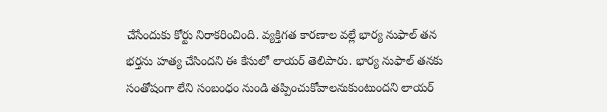చేసేందుకు కోర్టు నిరాకరించింది. వ్యక్తిగత కారణాల వల్లే భార్య నుఫాల్ తన భర్తను హత్య చేసిందని ఈ కేసులో లాయర్ తెలిపారు. భార్య నుఫాల్ తనకు సంతోషంగా లేని సంబంధం నుండి తప్పించుకోవాలనుకుంటుందని లాయర్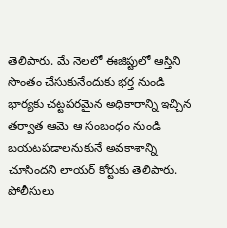తెలిపారు. మే నెలలో ఈజిప్టులో ఆస్తిని సొంతం చేసుకునేందుకు భర్త నుండి భార్యకు చట్టపరమైన అధికారాన్ని ఇచ్చిన తర్వాత ఆమె ఆ సంబంధం నుండి బయటపడాలనుకునే అవకాశాన్ని చూసిందని లాయర్ కోర్టుకు తెలిపారు. పోలీసులు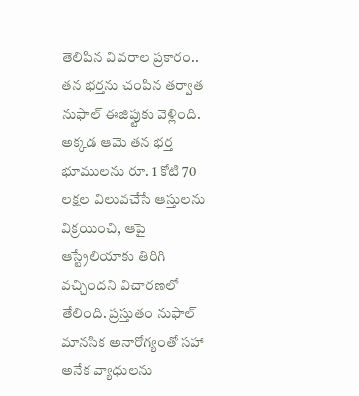తెలిపిన వివరాల ప్రకారం.. తన భర్తను చంపిన తర్వాత నుఫాల్ ఈజిప్టుకు వెళ్లింది. అక్కడ ఆమె తన భర్త భూములను రూ. 1 కోటి 70 లక్షల విలువచేసే ఆస్తులను విక్రయించి, ఆపై ఆస్ట్రేలియాకు తిరిగి వచ్చిందని విచారణలో తేలింది. ప్రస్తుతం నుఫాల్ మానసిక అనారోగ్యంతో సహా అనేక వ్యాధులను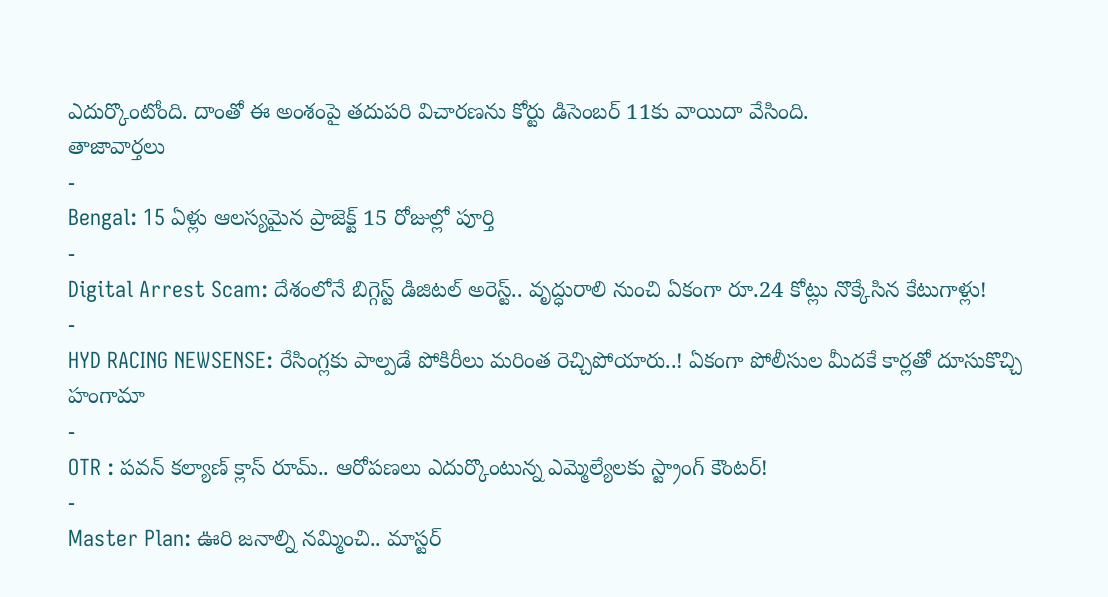ఎదుర్కొంటోంది. దాంతో ఈ అంశంపై తదుపరి విచారణను కోర్టు డిసెంబర్ 11కు వాయిదా వేసింది.
తాజావార్తలు
-
Bengal: 15 ఏళ్లు ఆలస్యమైన ప్రాజెక్ట్ 15 రోజుల్లో పూర్తి
-
Digital Arrest Scam: దేశంలోనే బిగ్గెస్ట్ డిజిటల్ అరెస్ట్.. వృద్ధురాలి నుంచి ఏకంగా రూ.24 కోట్లు నొక్కేసిన కేటుగాళ్లు!
-
HYD RACING NEWSENSE: రేసింగ్లకు పాల్పడే పోకిరీలు మరింత రెచ్చిపోయారు..! ఏకంగా పోలీసుల మీదకే కార్లతో దూసుకొచ్చి హంగామా
-
OTR : పవన్ కల్యాణ్ క్లాస్ రూమ్.. ఆరోపణలు ఎదుర్కొంటున్న ఎమ్మెల్యేలకు స్ట్రాంగ్ కౌంటర్!
-
Master Plan: ఊరి జనాల్ని నమ్మించి.. మాస్టర్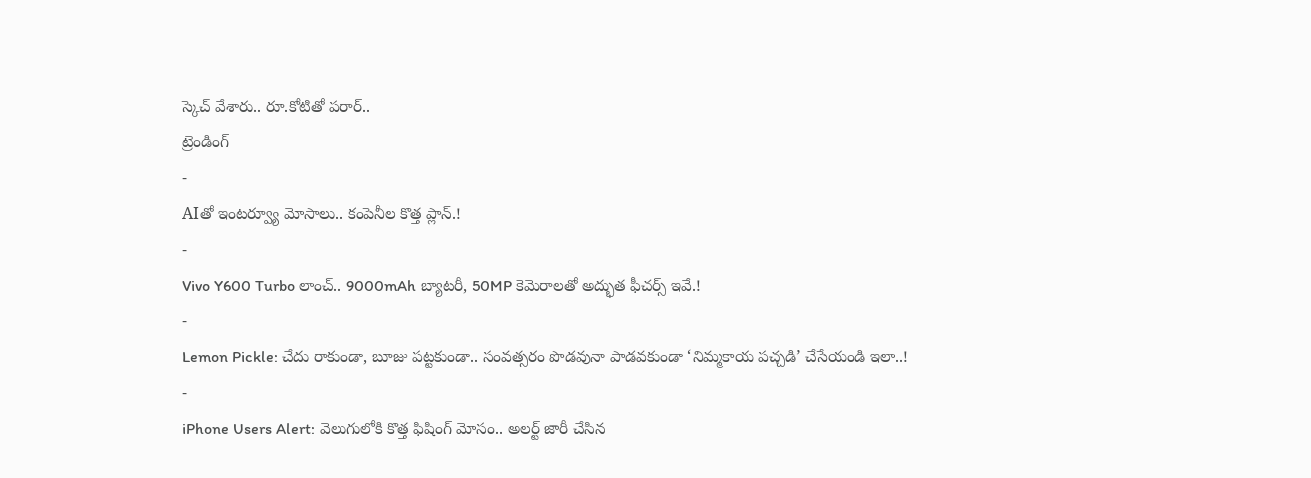స్కెచ్ వేశారు.. రూ.కోటితో పరార్..
ట్రెండింగ్
-
AIతో ఇంటర్వ్యూ మోసాలు.. కంపెనీల కొత్త ప్లాన్.!
-
Vivo Y600 Turbo లాంచ్.. 9000mAh బ్యాటరీ, 50MP కెమెరాలతో అద్భుత ఫీచర్స్ ఇవే.!
-
Lemon Pickle: చేదు రాకుండా, బూజు పట్టకుండా.. సంవత్సరం పొడవునా పాడవకుండా ‘నిమ్మకాయ పచ్చడి’ చేసేయండి ఇలా..!
-
iPhone Users Alert: వెలుగులోకి కొత్త ఫిషింగ్ మోసం.. అలర్ట్ జారీ చేసిన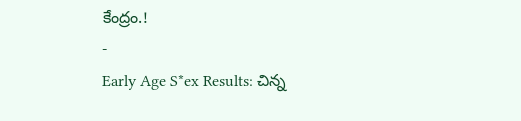కేంద్రం.!
-
Early Age S*ex Results: చిన్న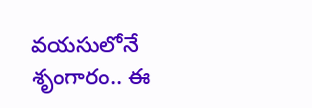వయసులోనే శృంగారం.. ఈ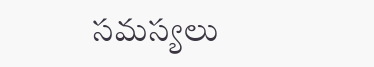సమస్యలు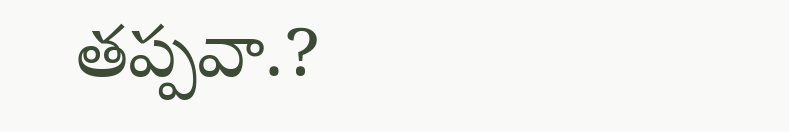తప్పవా.?